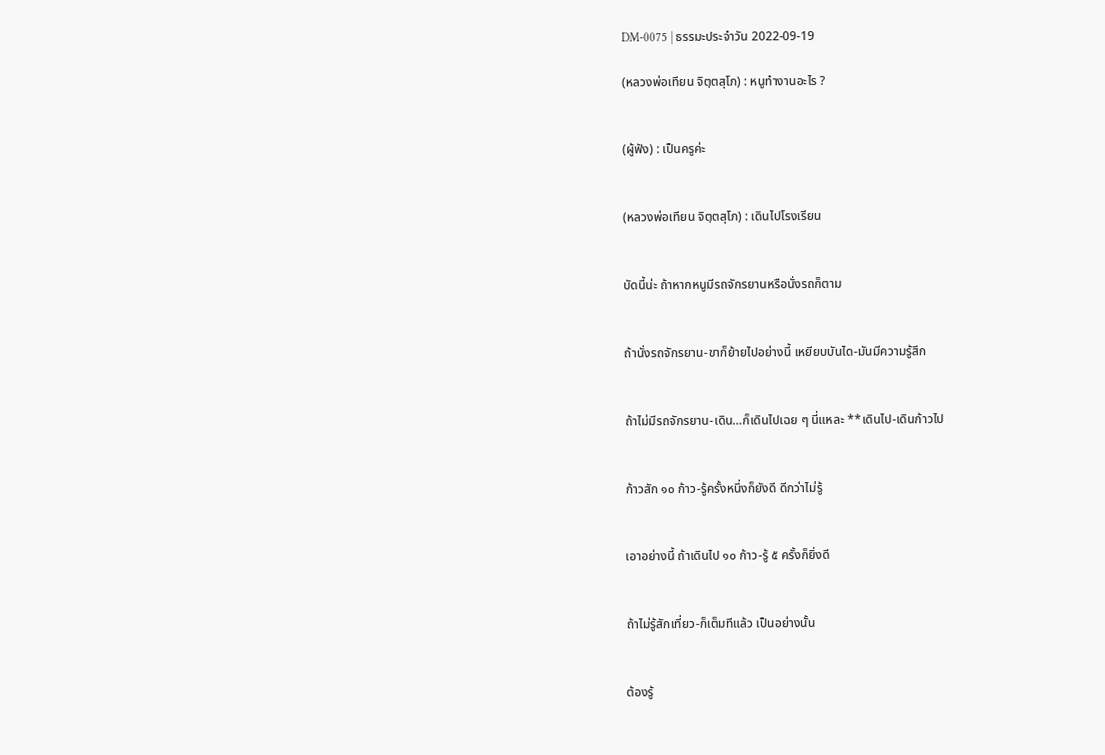DM-0075 | ธรรมะประจำวัน 2022-09-19

(หลวงพ่อเทียน จิตฺตสุโภ) : หนูทำงานอะไร ?


(ผู้ฟัง) : เป็นครูค่ะ


(หลวงพ่อเทียน จิตฺตสุโภ) : เดินไปโรงเรียน


บัดนี้น่ะ ถ้าหากหนูมีรถจักรยานหรือนั่งรถก็ตาม


ถ้านั่งรถจักรยาน-ขาก็ย้ายไปอย่างนี้ เหยียบบันได-มันมีความรู้สึก


ถ้าไม่มีรถจักรยาน-เดิน…ก็เดินไปเฉย ๆ นี่แหละ **เดินไป-เดินก้าวไป


ก้าวสัก ๑๐ ก้าว-รู้ครั้งหนึ่งก็ยังดี ดีกว่าไม่รู้


เอาอย่างนี้ ถ้าเดินไป ๑๐ ก้าว-รู้ ๕ ครั้งก็ยิ่งดี


ถ้าไม่รู้สักเที่ยว-ก็เต็มทีแล้ว เป็นอย่างนั้น


ต้องรู้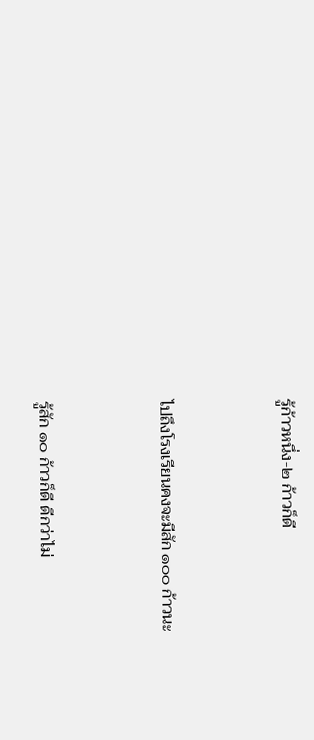รู้ก้าวหนึ่ง-๒ ก้าวก็ดี


ไปถึงโรงเรียนคงจะมีสัก ๑๐๐ ก้าวนะ


รู้สัก ๑๐ ก้าวก็ดี ดีกว่าไม่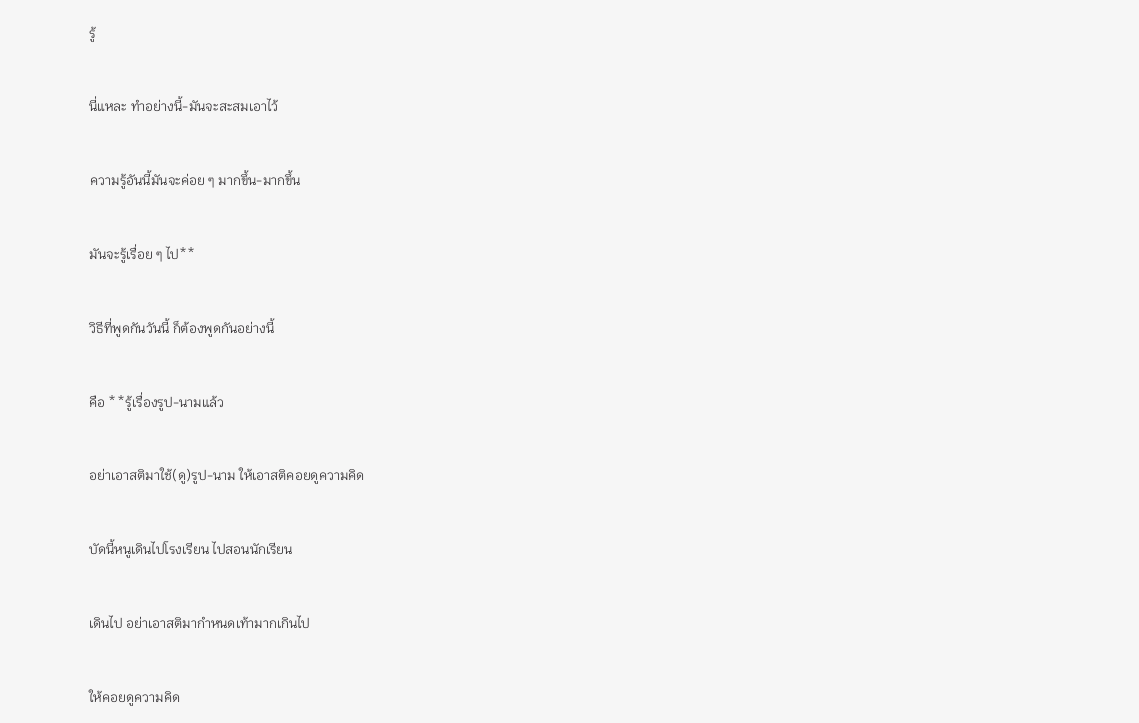รู้


นี่แหละ ทำอย่างนี้-มันจะสะสมเอาไว้


ความรู้อันนี้มันจะค่อย ๆ มากขึ้น-มากขึ้น


มันจะรู้เรื่อย ๆ ไป**


วิธีที่พูดกันวันนี้ ก็ต้องพูดกันอย่างนี้


คือ **รู้เรื่องรูป-นามแล้ว


อย่าเอาสติมาใช้(ดู)รูป-นาม ให้เอาสติคอยดูความคิด


บัดนี้หนูเดินไปโรงเรียน ไปสอนนักเรียน


เดินไป อย่าเอาสติมากำหนดเท้ามากเกินไป


ให้คอยดูความคิด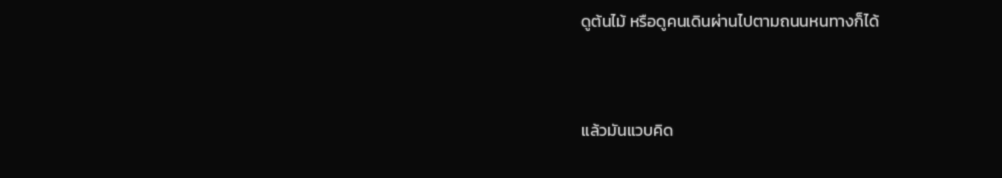ดูต้นไม้ หรือดูคนเดินผ่านไปตามถนนหนทางก็ได้


แล้วมันแวบคิด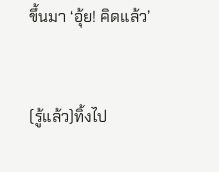ขึ้นมา ‘อุ้ย! คิดแล้ว’


(รู้แล้ว)ทิ้งไป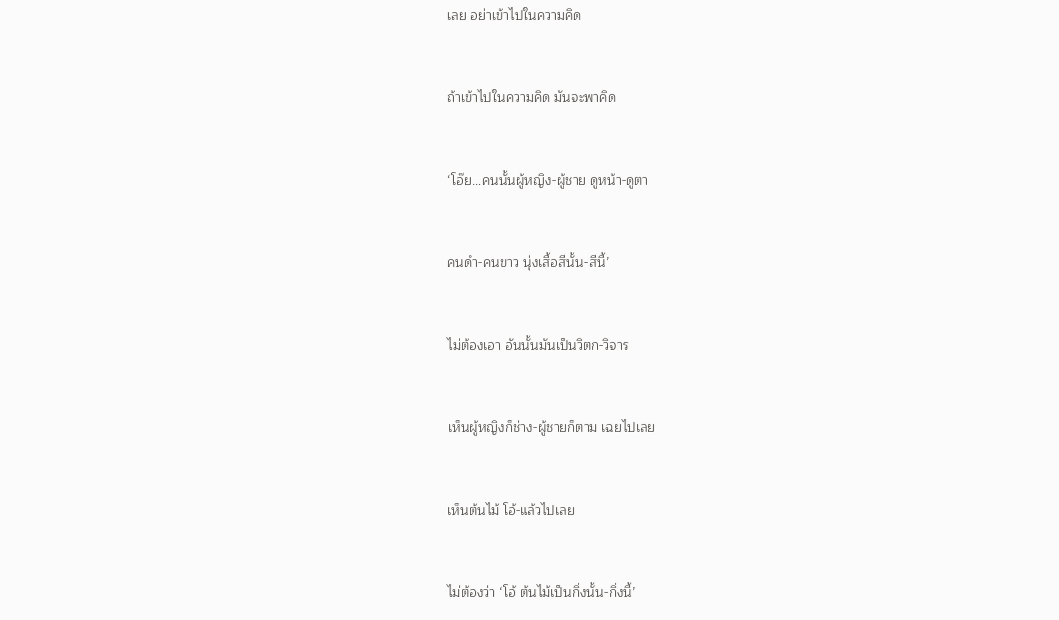เลย อย่าเข้าไปในความคิด


ถ้าเข้าไปในความคิด มันจะพาคิด


‘โอ๊ย…คนนั้นผู้หญิง-ผู้ชาย ดูหน้า-ดูตา


คนดำ-คนขาว นุ่งเสื้อสีนั้น-สีนี้’


ไม่ต้องเอา อันนั้นมันเป็นวิตก-วิจาร


เห็นผู้หญิงก็ช่าง-ผู้ชายก็ตาม เฉยไปเลย


เห็นต้นไม้ โอ้-แล้วไปเลย


ไม่ต้องว่า ‘โอ้ ต้นไม้เป็นกิ่งนั้น-กิ่งนี้’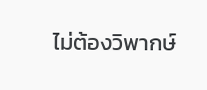ไม่ต้องวิพากษ์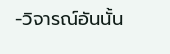-วิจารณ์อันนั้น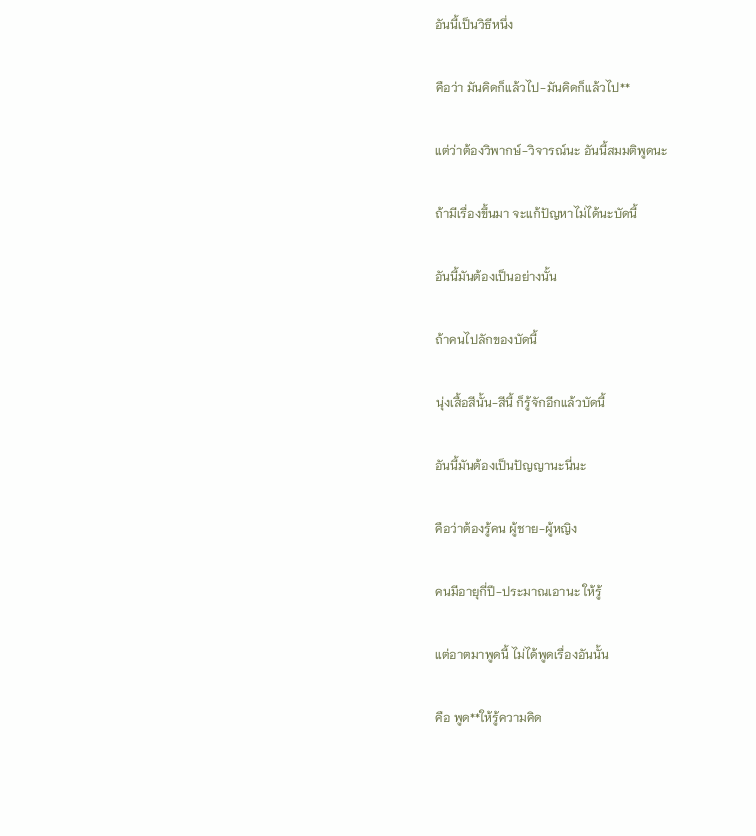อันนี้เป็นวิธีหนึ่ง


คือว่า มันคิดก็แล้วไป-มันคิดก็แล้วไป**


แต่ว่าต้องวิพากษ์-วิจารณ์นะ อันนี้สมมติพูดนะ


ถ้ามีเรื่องขึ้นมา จะแก้ปัญหาไม่ได้นะบัดนี้


อันนี้มันต้องเป็นอย่างนั้น


ถ้าคนไปลักของบัดนี้


นุ่งเสื้อสีนั้น-สีนี้ ก็รู้จักอีกแล้วบัดนี้


อันนี้มันต้องเป็นปัญญานะนี่นะ


คือว่าต้องรู้คน ผู้ชาย-ผู้หญิง


คนมีอายุกี่ปี-ประมาณเอานะ ให้รู้


แต่อาตมาพูดนี้ ไม่ได้พูดเรื่องอันนั้น


คือ พูด**ให้รู้ความคิด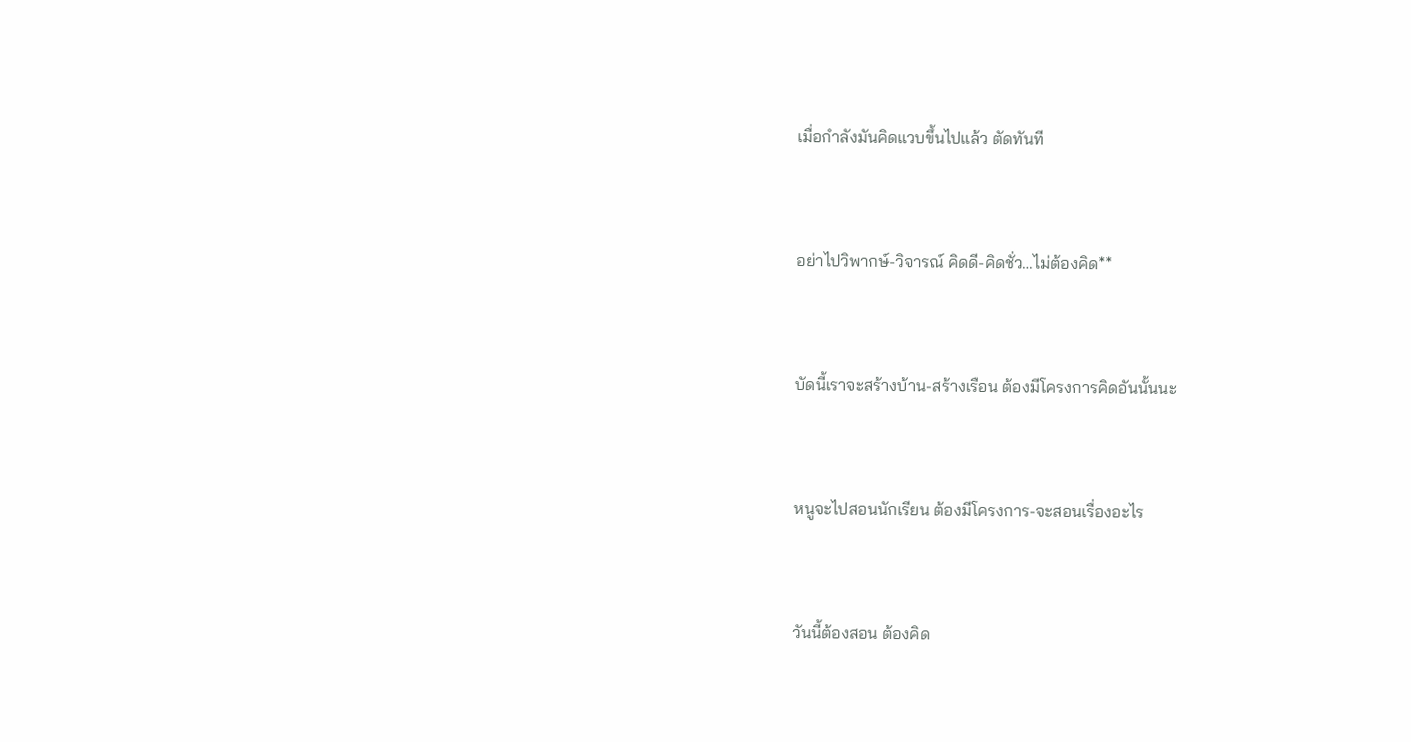เมื่อกำลังมันคิดแวบขึ้นไปแล้ว ตัดทันที


อย่าไปวิพากษ์-วิจารณ์ คิดดี-คิดชั่ว…ไม่ต้องคิด**


บัดนี้เราจะสร้างบ้าน-สร้างเรือน ต้องมีโครงการคิดอันนั้นนะ


หนูจะไปสอนนักเรียน ต้องมีโครงการ-จะสอนเรื่องอะไร


วันนี้ต้องสอน ต้องคิด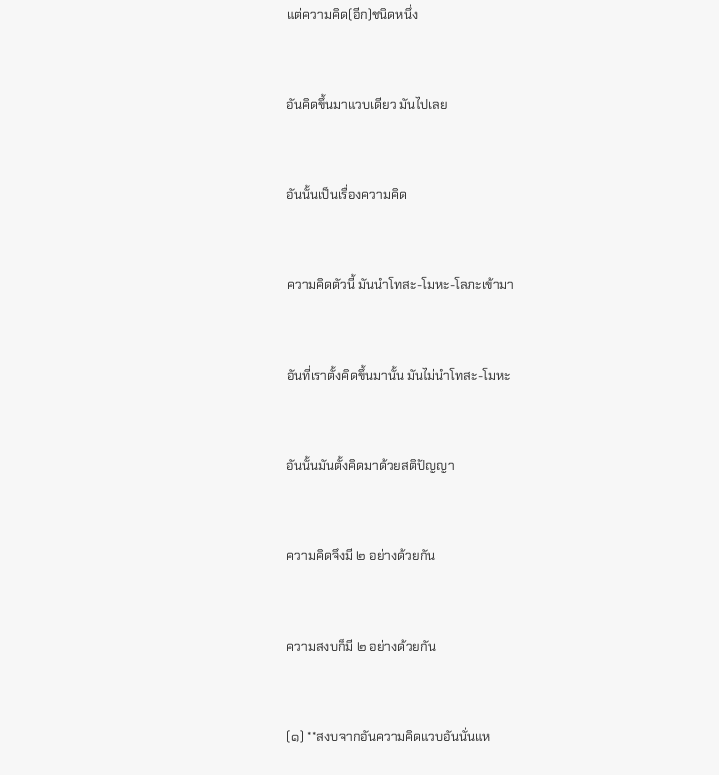แต่ความคิด(อีก)ชนิดหนึ่ง


อันคิดขึ้นมาแวบเดียว มันไปเลย


อันนั้นเป็นเรื่องความคิด


ความคิดตัวนี้ มันนำโทสะ-โมหะ-โลภะเข้ามา


อันที่เราตั้งคิดขึ้นมานั้น มันไม่นำโทสะ-โมหะ


อันนั้นมันตั้งคิดมาด้วยสติปัญญา


ความคิดจึงมี ๒ อย่างด้วยกัน


ความสงบก็มี ๒ อย่างด้วยกัน


(๑) **สงบจากอันความคิดแวบอันนั่นแห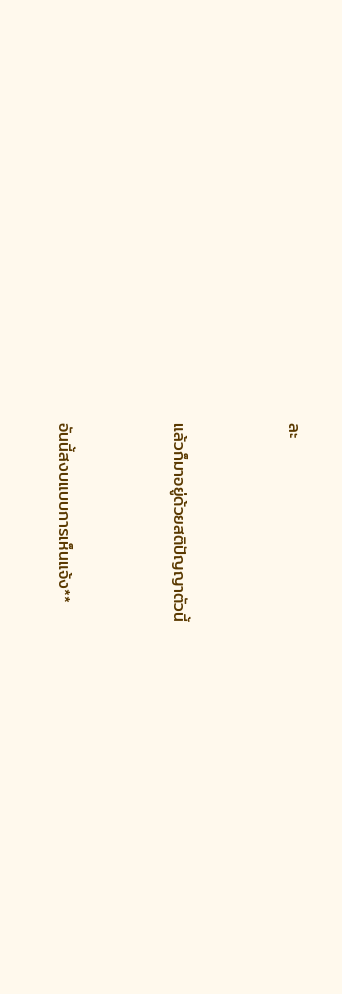ละ


แล้วก็มาอยู่ด้วยสติปัญญาตัวนี้


อันนี้สงบแบบการเห็นแจ้ง**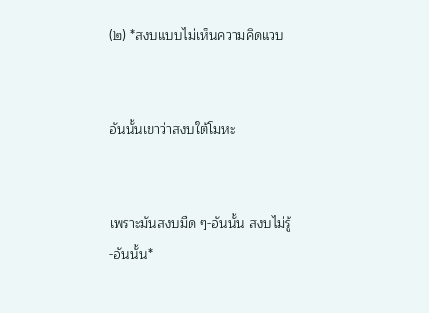(๒) *สงบแบบไม่เห็นความคิดแวบ


อันนั้นเขาว่าสงบใต้โมหะ


เพราะมันสงบมืด ๆ-อันนั้น สงบไม่รู้-อันนั้น*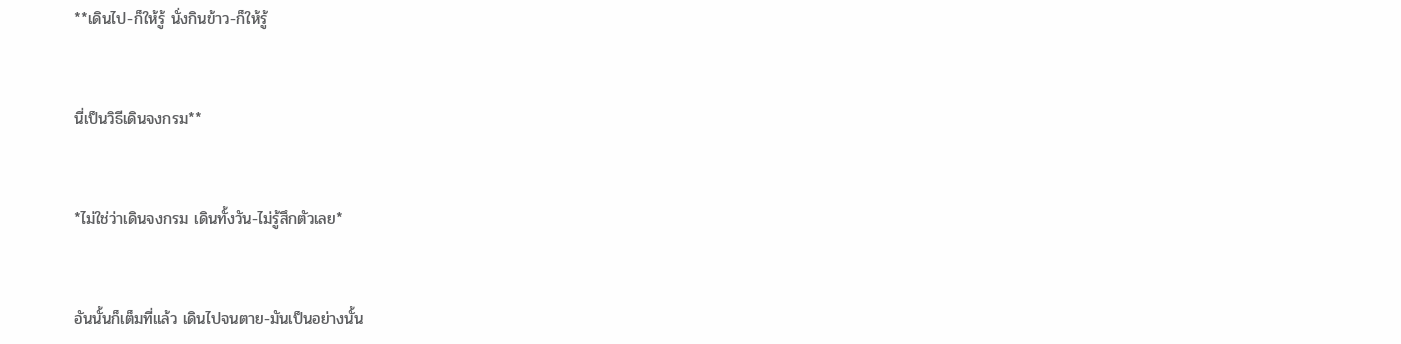**เดินไป-ก็ให้รู้ นั่งกินข้าว-ก็ให้รู้


นี่เป็นวิธีเดินจงกรม**


*ไม่ใช่ว่าเดินจงกรม เดินทั้งวัน-ไม่รู้สึกตัวเลย*


อันนั้นก็เต็มที่แล้ว เดินไปจนตาย-มันเป็นอย่างนั้น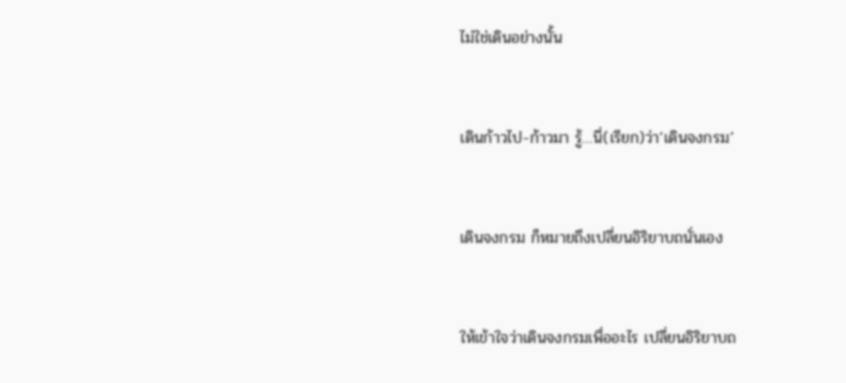ไม่ใช่เดินอย่างนั้น


เดินก้าวไป-ก้าวมา รู้…นี่(เรียก)ว่า‘เดินจงกรม’


เดินจงกรม ก็หมายถึงเปลี่ยนอิริยาบถนั่นเอง


ให้เข้าใจว่าเดินจงกรมเพื่ออะไร เปลี่ยนอิริยาบถ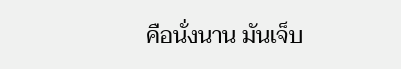คือนั่งนาน มันเจ็บ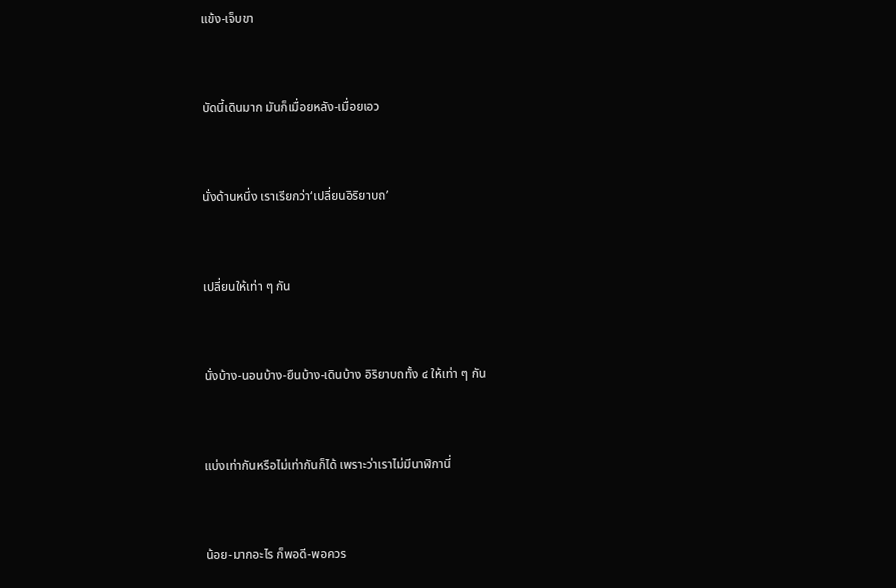แข้ง-เจ็บขา


บัดนี้เดินมาก มันก็เมื่อยหลัง-เมื่อยเอว


นั่งด้านหนึ่ง เราเรียกว่า‘เปลี่ยนอิริยาบถ’


เปลี่ยนให้เท่า ๆ กัน


นั่งบ้าง-นอนบ้าง-ยืนบ้าง-เดินบ้าง อิริยาบถทั้ง ๔ ให้เท่า ๆ กัน


แบ่งเท่ากันหรือไม่เท่ากันก็ได้ เพราะว่าเราไม่มีนาฬิกานี่


น้อย-มากอะไร ก็พอดี-พอควร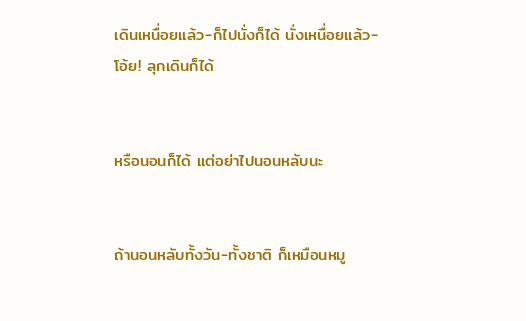เดินเหนื่อยแล้ว-ก็ไปนั่งก็ได้ นั่งเหนื่อยแล้ว-โอ้ย! ลุกเดินก็ได้


หรือนอนก็ได้ แต่อย่าไปนอนหลับนะ


ถ้านอนหลับทั้งวัน-ทั้งชาติ ก็เหมือนหมู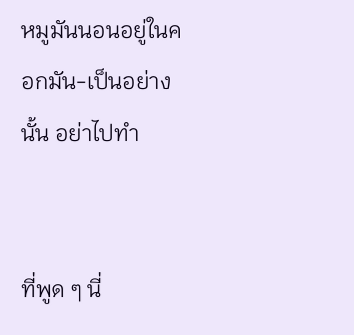หมูมันนอนอยู่ในคอกมัน-เป็นอย่างนั้น อย่าไปทำ


ที่พูด ๆ นี่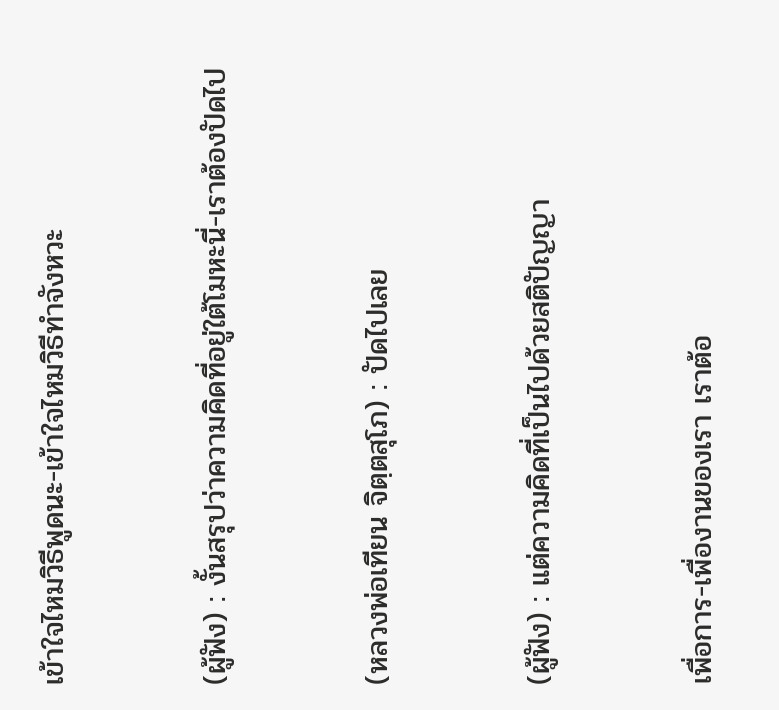เข้าใจไหมวิธีพูดนะ-เข้าใจไหมวิธีทำจังหวะ


(ผู้ฟัง) : งั้นสรุปว่าความคิดที่อยู่ใต้โมหะนี่-เราต้องปัดไป


(หลวงพ่อเทียน จิตฺตสุโภ) : ปัดไปเลย


(ผู้ฟัง) : แต่ความคิดที่เป็นไปด้วยสติปัญญา


เพื่อการ-เพื่องานของเรา เราต้อ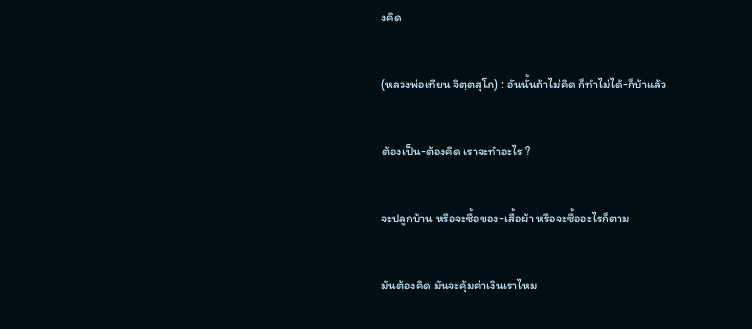งคิด


(หลวงพ่อเทียน จิตฺตสุโภ) : อันนั้นถ้าไม่คิด ก็ทำไม่ได้-ก็บ้าแล้ว


ต้องเป็น-ต้องคิด เราจะทำอะไร ?


จะปลูกบ้าน หรือจะซื้อของ-เสื้อผ้า หรือจะซื้ออะไรก็ตาม


มันต้องคิด มันจะคุ้มค่าเงินเราไหม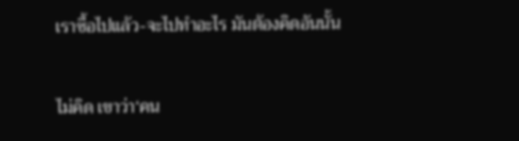เราซื้อไปแล้ว-จะไปทำอะไร มันต้องคิดอันนั้น


ไม่คิด เขาว่า‘คน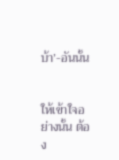บ้า’-อันนั้น


ให้เข้าใจอย่างนั้น ต้อง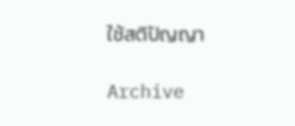ใช้สติปัญญา

Archive